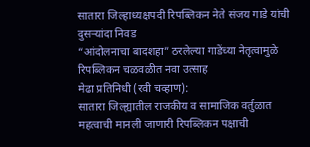सातारा जिल्हाध्यक्षपदी रिपब्लिकन नेते संजय गाडे यांची दुसऱ्यांदा निवड
“आंदोलनाचा बादशहा” ठरलेल्या गाडेंच्या नेतृत्वामुळे रिपब्लिकन चळवळीत नवा उत्साह
मेढा प्रतिनिधी (रवी चव्हाण):
सातारा जिल्ह्यातील राजकीय व सामाजिक वर्तुळात महत्वाची मानली जाणारी रिपब्लिकन पक्षाची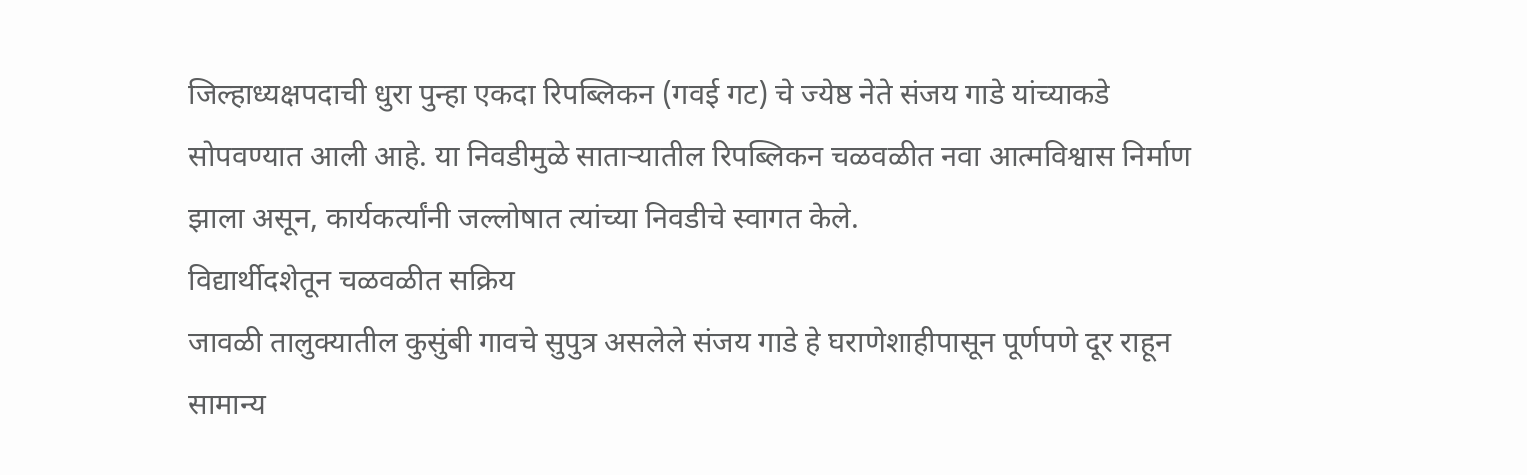जिल्हाध्यक्षपदाची धुरा पुन्हा एकदा रिपब्लिकन (गवई गट) चे ज्येष्ठ नेते संजय गाडे यांच्याकडे सोपवण्यात आली आहे. या निवडीमुळे साताऱ्यातील रिपब्लिकन चळवळीत नवा आत्मविश्वास निर्माण झाला असून, कार्यकर्त्यांनी जल्लोषात त्यांच्या निवडीचे स्वागत केले.
विद्यार्थीदशेतून चळवळीत सक्रिय
जावळी तालुक्यातील कुसुंबी गावचे सुपुत्र असलेले संजय गाडे हे घराणेशाहीपासून पूर्णपणे दूर राहून सामान्य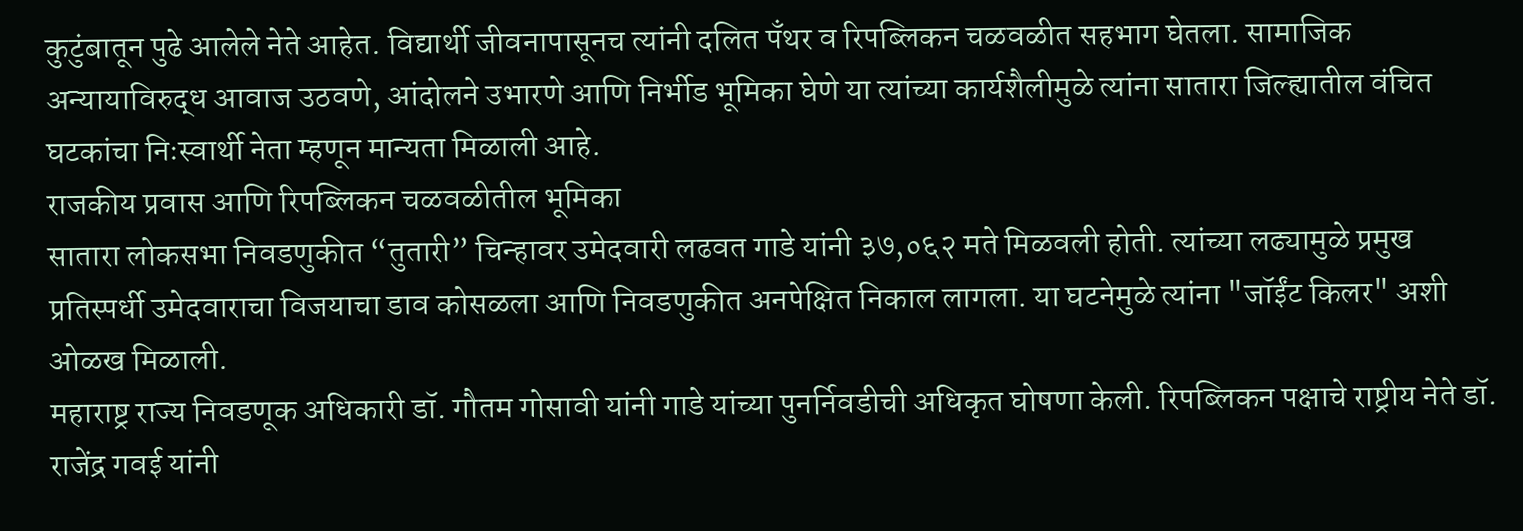कुटुंबातून पुढे आलेले नेते आहेत. विद्यार्थी जीवनापासूनच त्यांनी दलित पँथर व रिपब्लिकन चळवळीत सहभाग घेतला. सामाजिक अन्यायाविरुद्ध आवाज उठवणे, आंदोलने उभारणे आणि निर्भीड भूमिका घेणे या त्यांच्या कार्यशैलीमुळे त्यांना सातारा जिल्ह्यातील वंचित घटकांचा निःस्वार्थी नेता म्हणून मान्यता मिळाली आहे.
राजकीय प्रवास आणि रिपब्लिकन चळवळीतील भूमिका
सातारा लोकसभा निवडणुकीत “तुतारी” चिन्हावर उमेदवारी लढवत गाडे यांनी ३७,०६२ मते मिळवली होती. त्यांच्या लढ्यामुळे प्रमुख प्रतिस्पर्धी उमेदवाराचा विजयाचा डाव कोसळला आणि निवडणुकीत अनपेक्षित निकाल लागला. या घटनेमुळे त्यांना "जॉईंट किलर" अशी ओळख मिळाली.
महाराष्ट्र राज्य निवडणूक अधिकारी डॉ. गौतम गोसावी यांनी गाडे यांच्या पुनर्निवडीची अधिकृत घोषणा केली. रिपब्लिकन पक्षाचे राष्ट्रीय नेते डॉ. राजेंद्र गवई यांनी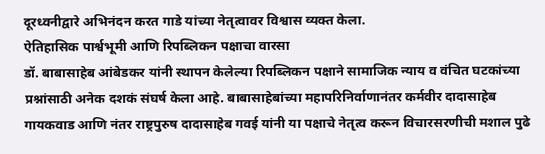दूरध्वनीद्वारे अभिनंदन करत गाडे यांच्या नेतृत्वावर विश्वास व्यक्त केला.
ऐतिहासिक पार्श्वभूमी आणि रिपब्लिकन पक्षाचा वारसा
डॉ. बाबासाहेब आंबेडकर यांनी स्थापन केलेल्या रिपब्लिकन पक्षाने सामाजिक न्याय व वंचित घटकांच्या प्रश्नांसाठी अनेक दशकं संघर्ष केला आहे. बाबासाहेबांच्या महापरिनिर्वाणानंतर कर्मवीर दादासाहेब गायकवाड आणि नंतर राष्ट्रपुरुष दादासाहेब गवई यांनी या पक्षाचे नेतृत्व करून विचारसरणीची मशाल पुढे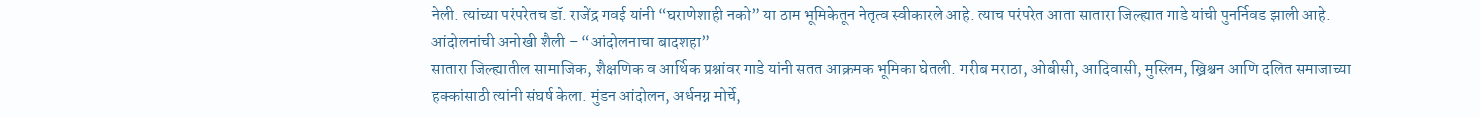नेली. त्यांच्या परंपरेतच डॉ. राजेंद्र गवई यांनी “घराणेशाही नको” या ठाम भूमिकेतून नेतृत्व स्वीकारले आहे. त्याच परंपरेत आता सातारा जिल्ह्यात गाडे यांची पुनर्निवड झाली आहे.
आंदोलनांची अनोखी शैली – “आंदोलनाचा बादशहा”
सातारा जिल्ह्यातील सामाजिक, शैक्षणिक व आर्थिक प्रश्नांवर गाडे यांनी सतत आक्रमक भूमिका घेतली. गरीब मराठा, ओबीसी, आदिवासी, मुस्लिम, ख्रिश्चन आणि दलित समाजाच्या हक्कांसाठी त्यांनी संघर्ष केला. मुंडन आंदोलन, अर्धनग्न मोर्चे,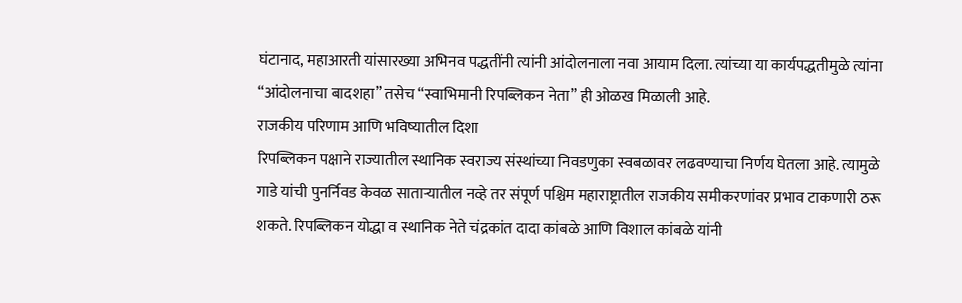घंटानाद, महाआरती यांसारख्या अभिनव पद्धतींनी त्यांनी आंदोलनाला नवा आयाम दिला. त्यांच्या या कार्यपद्धतीमुळे त्यांना “आंदोलनाचा बादशहा” तसेच “स्वाभिमानी रिपब्लिकन नेता” ही ओळख मिळाली आहे.
राजकीय परिणाम आणि भविष्यातील दिशा
रिपब्लिकन पक्षाने राज्यातील स्थानिक स्वराज्य संस्थांच्या निवडणुका स्वबळावर लढवण्याचा निर्णय घेतला आहे. त्यामुळे गाडे यांची पुनर्निवड केवळ साताऱ्यातील नव्हे तर संपूर्ण पश्चिम महाराष्ट्रातील राजकीय समीकरणांवर प्रभाव टाकणारी ठरू शकते. रिपब्लिकन योद्धा व स्थानिक नेते चंद्रकांत दादा कांबळे आणि विशाल कांबळे यांनी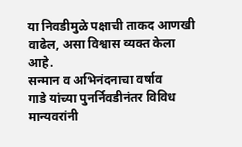या निवडीमुळे पक्षाची ताकद आणखी वाढेल, असा विश्वास व्यक्त केला आहे.
सन्मान व अभिनंदनाचा वर्षाव
गाडे यांच्या पुनर्निवडीनंतर विविध मान्यवरांनी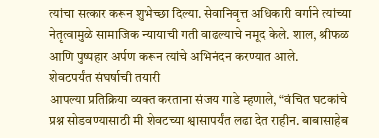त्यांचा सत्कार करून शुभेच्छा दिल्या. सेवानिवृत्त अधिकारी वर्गाने त्यांच्या नेतृत्वामुळे सामाजिक न्यायाची गती वाढल्याचे नमूद केले. शाल, श्रीफळ आणि पुष्पहार अर्पण करून त्यांचे अभिनंदन करण्यात आले.
शेवटपर्यंत संघर्षाची तयारी
आपल्या प्रतिक्रिया व्यक्त करताना संजय गाडे म्हणाले, “वंचित घटकांचे प्रश्न सोडवण्यासाठी मी शेवटच्या श्वासापर्यंत लढा देत राहीन. बाबासाहेब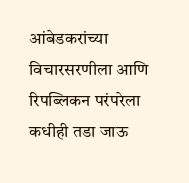आंबेडकरांच्या विचारसरणीला आणि रिपब्लिकन परंपरेला कधीही तडा जाऊ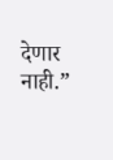देणार नाही.”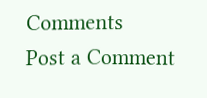Comments
Post a Comment